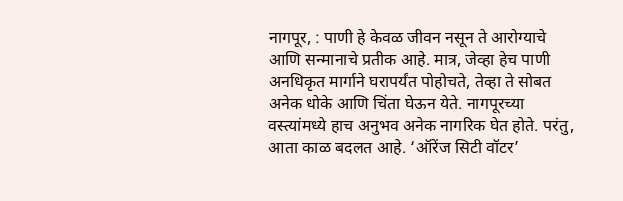नागपूर, : पाणी हे केवळ जीवन नसून ते आरोग्याचे आणि सन्मानाचे प्रतीक आहे. मात्र, जेव्हा हेच पाणी अनधिकृत मार्गाने घरापर्यंत पोहोचते, तेव्हा ते सोबत अनेक धोके आणि चिंता घेऊन येते. नागपूरच्या वस्त्यांमध्ये हाच अनुभव अनेक नागरिक घेत होते. परंतु, आता काळ बदलत आहे. ‘ऑरेंज सिटी वॉटर’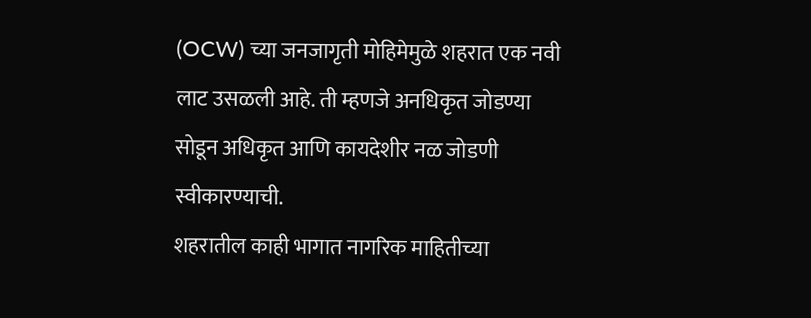(OCW) च्या जनजागृती मोहिमेमुळे शहरात एक नवी लाट उसळली आहे. ती म्हणजे अनधिकृत जोडण्या सोडून अधिकृत आणि कायदेशीर नळ जोडणी स्वीकारण्याची.
शहरातील काही भागात नागरिक माहितीच्या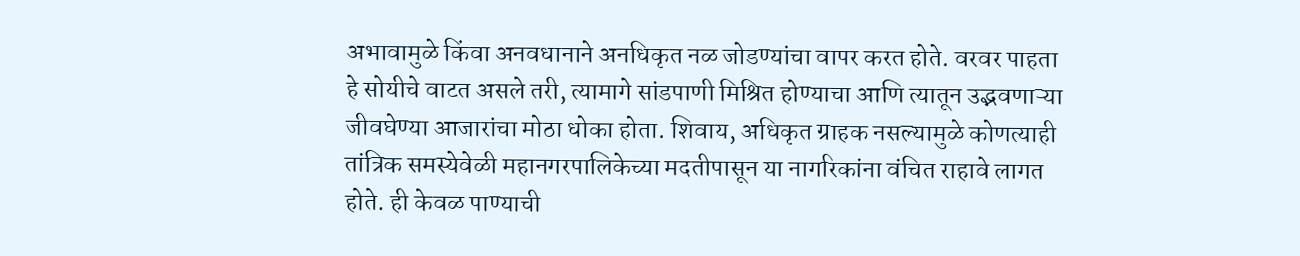अभावामुळे किंवा अनवधानाने अनधिकृत नळ जोडण्यांचा वापर करत होते. वरवर पाहता हे सोयीचे वाटत असले तरी, त्यामागे सांडपाणी मिश्रित होण्याचा आणि त्यातून उद्भवणाऱ्या जीवघेण्या आजारांचा मोठा धोका होता. शिवाय, अधिकृत ग्राहक नसल्यामुळे कोणत्याही तांत्रिक समस्येवेळी महानगरपालिकेच्या मदतीपासून या नागरिकांना वंचित राहावे लागत होते. ही केवळ पाण्याची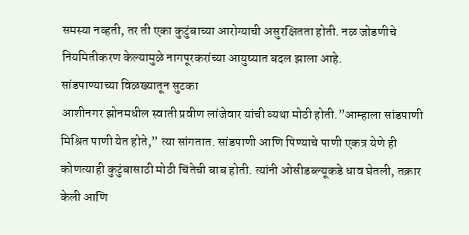समस्या नव्हती, तर ती एका कुटुंबाच्या आरोग्याची असुरक्षितता होती. नळ जोडणीचे नियमितीकरण केल्यामुळे नागपूरकरांच्या आयुष्यात बदल झाला आहे.
सांडपाण्याच्या विळख्यातून सुटका
आशीनगर झोनमधील स्वाती प्रवीण लांजेवार यांची व्यथा मोठी होती.”आम्हाला सांडपाणी मिश्रित पाणी येत होते,” त्या सांगतात. सांडपाणी आणि पिण्याचे पाणी एकत्र येणे ही कोणत्याही कुटुंबासाठी मोठी चिंतेची बाब होती. त्यांनी ओसीडब्ल्यूकडे धाव घेतली, तक्रार केली आणि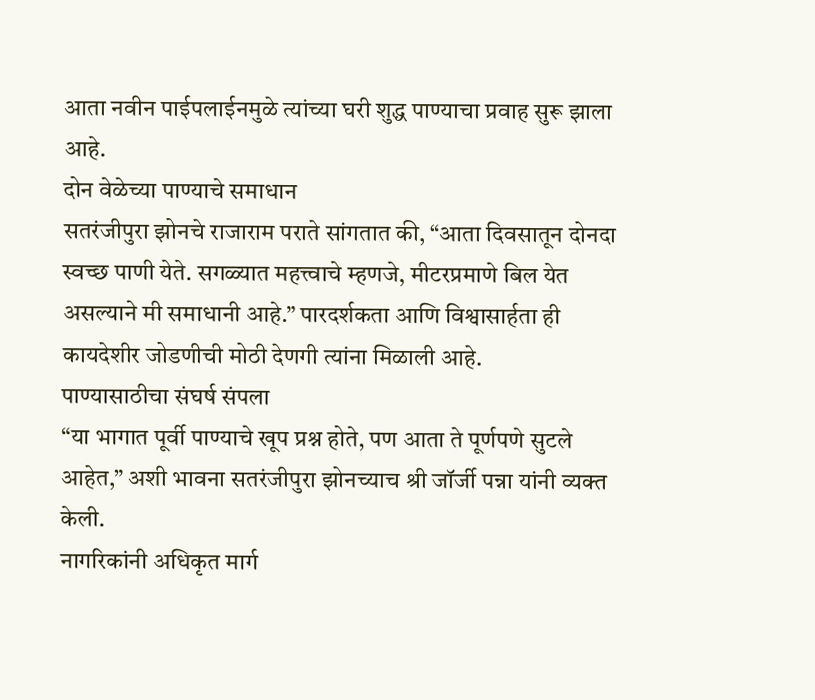आता नवीन पाईपलाईनमुळे त्यांच्या घरी शुद्ध पाण्याचा प्रवाह सुरू झाला आहे.
दोन वेळेच्या पाण्याचे समाधान
सतरंजीपुरा झोनचे राजाराम पराते सांगतात की, “आता दिवसातून दोनदा स्वच्छ पाणी येते. सगळ्यात महत्त्वाचे म्हणजे, मीटरप्रमाणे बिल येत असल्याने मी समाधानी आहे.” पारदर्शकता आणि विश्वासार्हता ही कायदेशीर जोडणीची मोठी देणगी त्यांना मिळाली आहे.
पाण्यासाठीचा संघर्ष संपला
“या भागात पूर्वी पाण्याचे खूप प्रश्न होते, पण आता ते पूर्णपणे सुटले आहेत,” अशी भावना सतरंजीपुरा झोनच्याच श्री जॉर्जी पन्ना यांनी व्यक्त केली.
नागरिकांनी अधिकृत मार्ग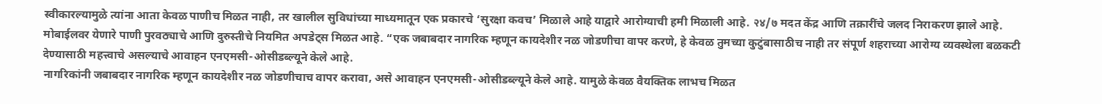स्वीकारल्यामुळे त्यांना आता केवळ पाणीच मिळत नाही, तर खालील सुविधांच्या माध्यमातून एक प्रकारचे ‘सुरक्षा कवच’ मिळाले आहे याद्वारे आरोग्याची हमी मिळाली आहे. २४/७ मदत केंद्र आणि तक्रारींचे जलद निराकरण झाले आहे. मोबाईलवर येणारे पाणी पुरवठ्याचे आणि दुरुस्तीचे नियमित अपडेट्स मिळत आहे. “एक जबाबदार नागरिक म्हणून कायदेशीर नळ जोडणीचा वापर करणे, हे केवळ तुमच्या कुटुंबासाठीच नाही तर संपूर्ण शहराच्या आरोग्य व्यवस्थेला बळकटी देण्यासाठी महत्त्वाचे असल्याचे आवाहन एनएमसी-ओसीडब्ल्यूने केले आहे.
नागरिकांनी जबाबदार नागरिक म्हणून कायदेशीर नळ जोडणीचाच वापर करावा, असे आवाहन एनएमसी-ओसीडब्ल्यूने केले आहे. यामुळे केवळ वैयक्तिक लाभच मिळत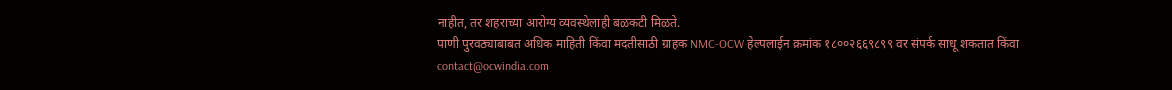नाहीत, तर शहराच्या आरोग्य व्यवस्थेलाही बळकटी मिळते.
पाणी पुरवठ्याबाबत अधिक माहिती किंवा मदतीसाठी ग्राहक NMC-OCW हेल्पलाईन क्रमांक १८००२६६९८९९ वर संपर्क साधू शकतात किंवा contact@ocwindia.com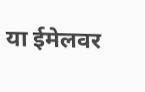या ईमेलवर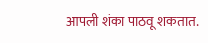आपली शंका पाठवू शकतात.